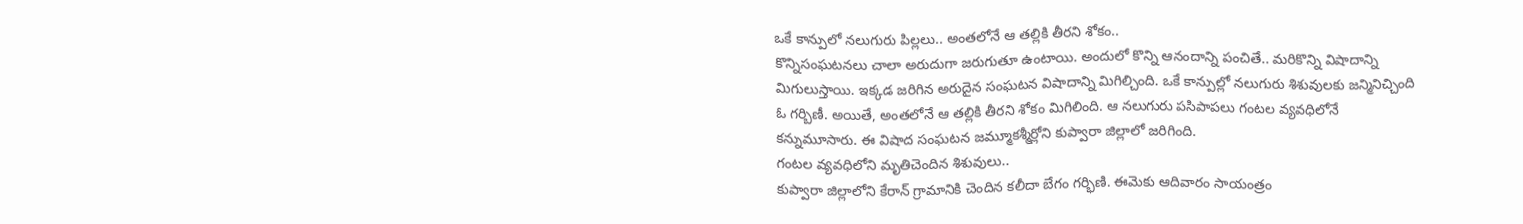ఒకే కాన్పులో నలుగురు పిల్లలు.. అంతలోనే ఆ తల్లికి తీరని శోకం..
కొన్నిసంఘటనలు చాలా అరుదుగా జరుగుతూ ఉంటాయి. అందులో కొన్ని ఆనందాన్ని పంచితే.. మరికొన్ని విషాదాన్ని మిగులుస్తాయి. ఇక్కడ జరిగిన అరుదైన సంఘటన విషాదాన్ని మిగిల్చింది. ఒకే కాన్పుల్లో నలుగురు శిశువులకు జన్మినిచ్చింది ఓ గర్బిణీ. అయితే, అంతలోనే ఆ తల్లికి తీరని శోకం మిగిలింది. ఆ నలుగురు పసిపాపలు గంటల వ్యవధిలోనే కన్నుమూసారు. ఈ విషాద సంఘటన జమ్మూకశ్మీర్లోని కుప్వారా జిల్లాలో జరిగింది.
గంటల వ్యవధిలోని మృతిచెందిన శిశువులు..
కుప్వారా జిల్లాలోని కేరాన్ గ్రామానికి చెందిన కలీదా బేగం గర్భిణి. ఈమెకు ఆదివారం సాయంత్రం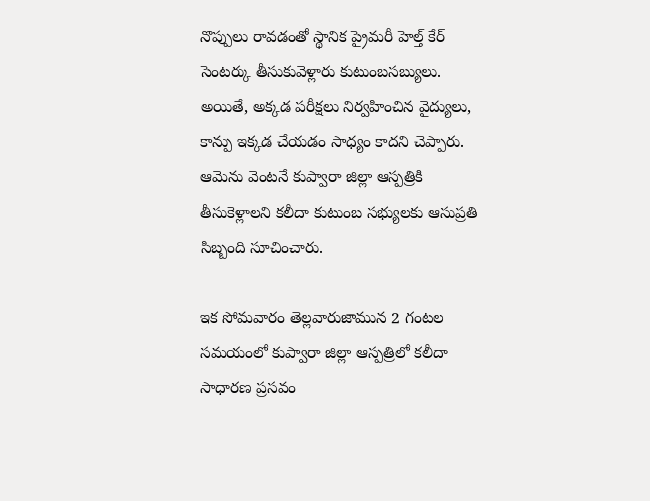నొప్పులు రావడంతో స్థానిక ప్రైమరీ హెల్త్ కేర్ సెంటర్కు తీసుకువెళ్లారు కుటుంబసబ్యులు. అయితే, అక్కడ పరీక్షలు నిర్వహించిన వైద్యులు, కాన్పు ఇక్కడ చేయడం సాధ్యం కాదని చెప్పారు. ఆమెను వెంటనే కుప్వారా జిల్లా ఆస్పత్రికి తీసుకెళ్లాలని కలీదా కుటుంబ సభ్యులకు ఆసుప్రతి సిబ్బంది సూచించారు.

ఇక సోమవారం తెల్లవారుజామున 2 గంటల సమయంలో కుప్వారా జిల్లా ఆస్పత్రిలో కలీదా సాధారణ ప్రసవం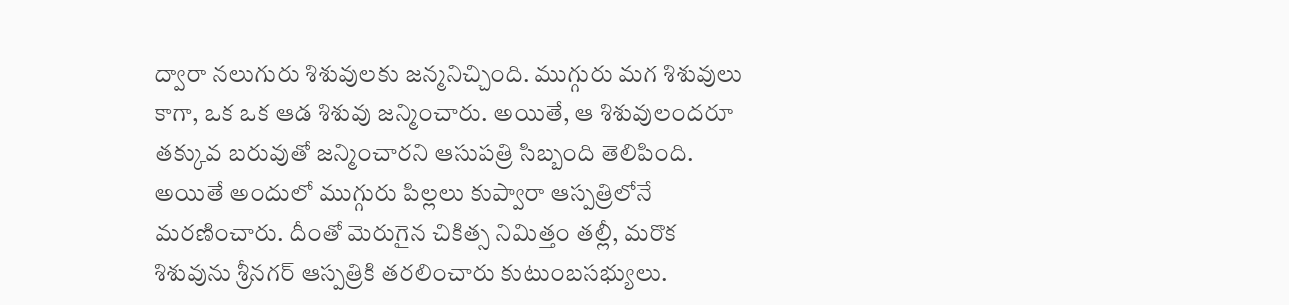ద్వారా నలుగురు శిశువులకు జన్మనిచ్చింది. ముగ్గురు మగ శిశువులు కాగా, ఒక ఒక ఆడ శిశువు జన్మించారు. అయితే, ఆ శిశువులందరూ తక్కువ బరువుతో జన్మించారని ఆసుపత్రి సిబ్బంది తెలిపింది. అయితే అందులో ముగ్గురు పిల్లలు కుప్వారా ఆస్పత్రిలోనే మరణించారు. దీంతో మెరుగైన చికిత్స నిమిత్తం తల్లీ, మరొక శిశువును శ్రీనగర్ ఆస్పత్రికి తరలించారు కుటుంబసభ్యులు.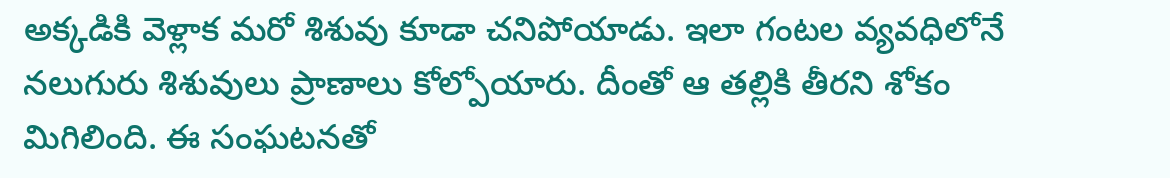అక్కడికి వెళ్లాక మరో శిశువు కూడా చనిపోయాడు. ఇలా గంటల వ్యవధిలోనే నలుగురు శిశువులు ప్రాణాలు కోల్పోయారు. దీంతో ఆ తల్లికి తీరని శోకం మిగిలింది. ఈ సంఘటనతో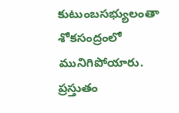కుటుంబసభ్యులంతా శోకసంద్రంలో మునిగిపోయారు. ప్రస్తుతం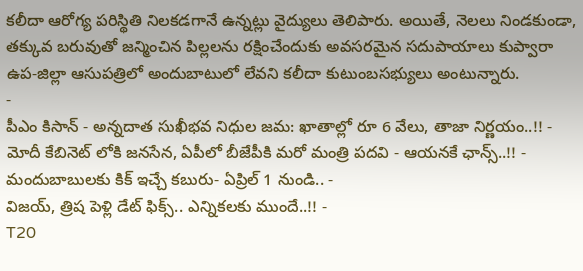కలీదా ఆరోగ్య పరిస్థితి నిలకడగానే ఉన్నట్లు వైద్యులు తెలిపారు. అయితే, నెలలు నిండకుండా, తక్కువ బరువుతో జన్మించిన పిల్లలను రక్షించేందుకు అవసరమైన సదుపాయాలు కుప్వారా ఉప-జిల్లా ఆసుపత్రిలో అందుబాటులో లేవని కలీదా కుటుంబసభ్యులు అంటున్నారు.
-
పీఎం కిసాన్ - అన్నదాత సుఖీభవ నిధుల జమ: ఖాతాల్లో రూ 6 వేలు, తాజా నిర్ణయం..!! -
మోదీ కేబినెట్ లోకి జనసేన, ఏపీలో బీజేపీకి మరో మంత్రి పదవి - ఆయనకే ఛాన్స్..!! -
మందుబాబులకు కిక్ ఇచ్చే కబురు- ఏప్రిల్ 1 నుండి.. -
విజయ్, త్రిష పెళ్లి డేట్ ఫిక్స్.. ఎన్నికలకు ముందే..!! -
T20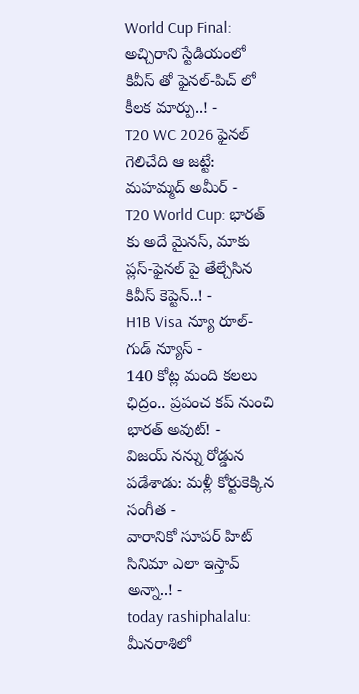World Cup Final: అచ్చిరాని స్టేడియంలో కివీస్ తో ఫైనల్-పిచ్ లో కీలక మార్పు..! -
T20 WC 2026 ఫైనల్ గెలిచేది ఆ జట్టే: మహమ్మద్ అమీర్ -
T20 World Cup: భారత్ కు అదే మైనస్, మాకు ప్లస్-ఫైనల్ పై తేల్చేసిన కివీస్ కెప్టెన్..! -
H1B Visa న్యూ రూల్- గుడ్ న్యూస్ -
140 కోట్ల మంది కలలు ఛిద్రం.. ప్రపంచ కప్ నుంచి భారత్ అవుట్! -
విజయ్ నన్ను రోడ్డున పడేశాడు: మళ్లీ కోర్టుకెక్కిన సంగీత -
వారానికో సూపర్ హిట్ సినిమా ఎలా ఇస్తావ్ అన్నా..! -
today rashiphalalu: మీనరాశిలో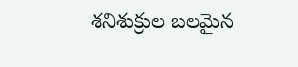శనిశుక్రుల బలమైన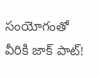సంయోగంతో వీరికి జాక్ పాట్!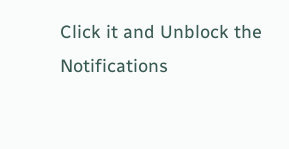Click it and Unblock the Notifications